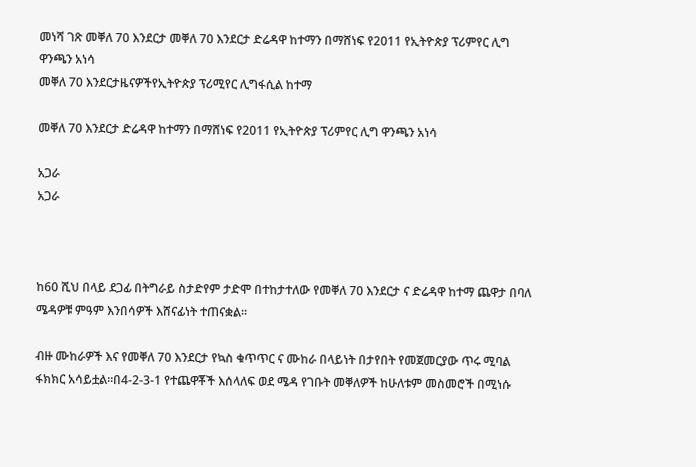መነሻ ገጽ መቐለ 70 እንደርታ መቐለ 70 እንደርታ ድሬዳዋ ከተማን በማሸነፍ የ2011 የኢትዮጵያ ፕሪምየር ሊግ ዋንጫን አነሳ
መቐለ 70 እንደርታዜናዎችየኢትዮጵያ ፕሪሚየር ሊግፋሲል ከተማ

መቐለ 70 እንደርታ ድሬዳዋ ከተማን በማሸነፍ የ2011 የኢትዮጵያ ፕሪምየር ሊግ ዋንጫን አነሳ

አጋራ
አጋራ



ከ60 ሺህ በላይ ደጋፊ በትግራይ ስታድየም ታድሞ በተከታተለው የመቐለ 70 እንደርታ ና ድሬዳዋ ከተማ ጨዋታ በባለ ሜዳዎቹ ምዓም እንበሳዎች እሸናፊነት ተጠናቋል።

ብዙ ሙከራዎች እና የመቐለ 70 እንደርታ የኳስ ቁጥጥር ና ሙከራ በላይነት በታየበት የመጀመርያው ጥሩ ሚባል ፋክክር አሳይቷል።በ4-2-3-1 የተጨዋቾች እሰላለፍ ወደ ሜዳ የገቡት መቐለዎች ከሁለቱም መስመሮች በሚነሱ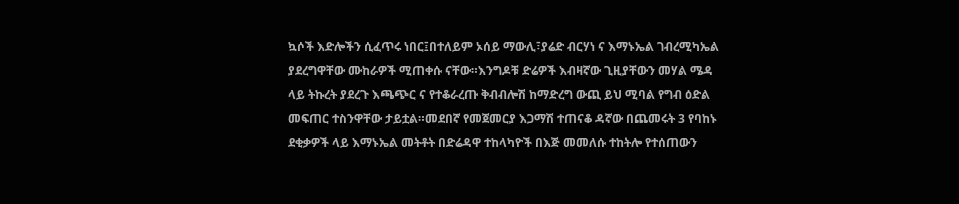ኳሶች እድሎችን ሲፈጥሩ ነበር፤በተለይም ኦሰይ ማውሊ፣ያሬድ ብርሃነ ና እማኑኤል ገብረሚካኤል ያደረግዋቸው ሙከራዎች ሚጠቀሱ ናቸው።እንግዶቹ ድሬዎች እብዛኛው ጊዚያቸውን መሃል ሜዳ ላይ ትኩረት ያደረጉ እጫጭር ና የተቆራረጡ ቅብብሎሽ ከማድረግ ውጪ ይህ ሚባል የግብ ዕድል መፍጠር ተስንዋቸው ታይቷል።መደበኛ የመጀመርያ እጋማሽ ተጠናቆ ዳኛው በጨመሩት 3 የባከኑ ደቂቃዎች ላይ እማኑኤል መትቶት በድሬዳዋ ተከላካዮች በእጅ መመለሱ ተከትሎ የተሰጠውን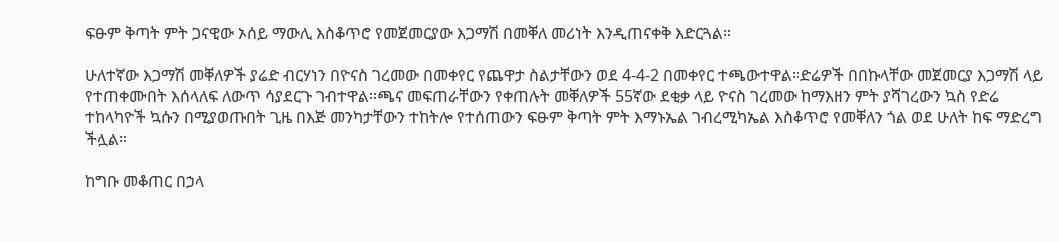ፍፁም ቅጣት ምት ጋናዊው ኦሰይ ማውሊ እስቆጥሮ የመጀመርያው እጋማሽ በመቐለ መሪነት እንዲጠናቀቅ እድርጓል።

ሁለተኛው እጋማሽ መቐለዎች ያሬድ ብርሃነን በዮናስ ገረመው በመቀየር የጨዋታ ስልታቸውን ወደ 4-4-2 በመቀየር ተጫውተዋል።ድሬዎች በበኩላቸው መጀመርያ እጋማሽ ላይ የተጠቀሙበት እሰላለፍ ለውጥ ሳያደርጉ ገብተዋል።ጫና መፍጠራቸውን የቀጠሉት መቐለዎች 55ኛው ደቂቃ ላይ ዮናስ ገረመው ከማእዘን ምት ያሻገረውን ኳስ የድሬ ተከላካዮች ኳሱን በሚያወጡበት ጊዜ በእጅ መንካታቸውን ተከትሎ የተሰጠውን ፍፁም ቅጣት ምት እማኑኤል ገብረሚካኤል እስቆጥሮ የመቐለን ጎል ወደ ሁለት ከፍ ማድረግ ችሏል።

ከግቡ መቆጠር በኃላ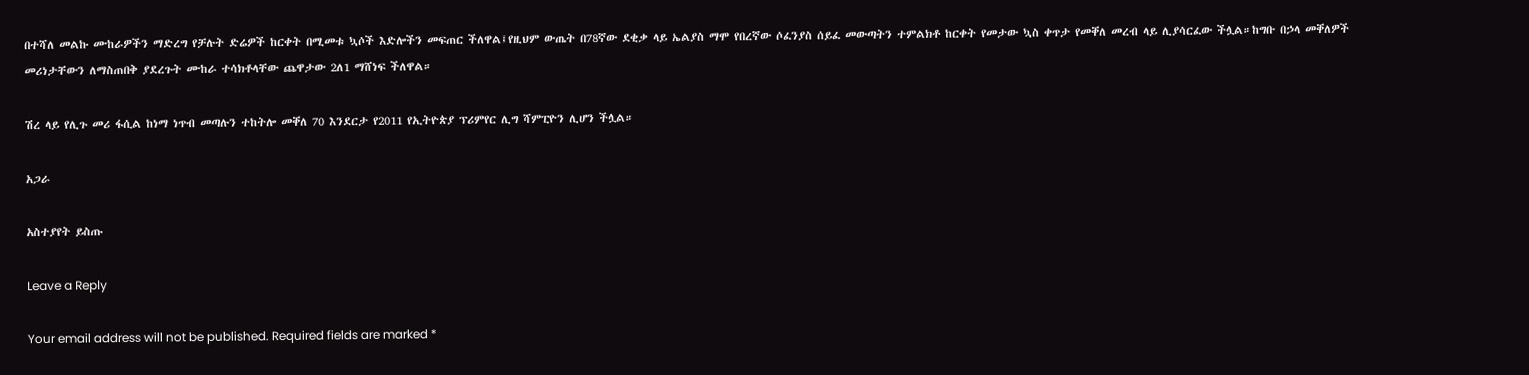በተሻለ መልኩ ሙከራዎችን ማድረግ የቻሉት ድሬዎች ከርቀት በሚመቱ ኳሶች እድሎችን መፍጠር ችለዋል፤የዚህም ውጤት በ78ኛው ደቂቃ ላይ ኤልያስ ማሞ የበረኛው ሶፈንያስ ሰይፈ መውጣትን ተምልክቶ ከርቀት የመታው ኳስ ቀጥታ የመቐለ መረብ ላይ ሊያሳርፈው ችሏል።ከግቡ በኃላ መቐለዎች መሪነታቸውን ለማስጠበቅ ያደረጉት ሙከራ ተሳክቶላቸው ጨዋታው 2ለ1 ማሸነፍ ችለዋል።

ሽረ ላይ የሊጉ መሪ ፋሲል ከነማ ነጥብ መጣሉን ተከትሎ መቐለ 70 እንደርታ የ2011 የኢትዮጵያ ፕሪምየር ሊግ ሻምፒዮን ሊሆን ችሏል።

አጋራ

አስተያየት ይስጡ

Leave a Reply

Your email address will not be published. Required fields are marked *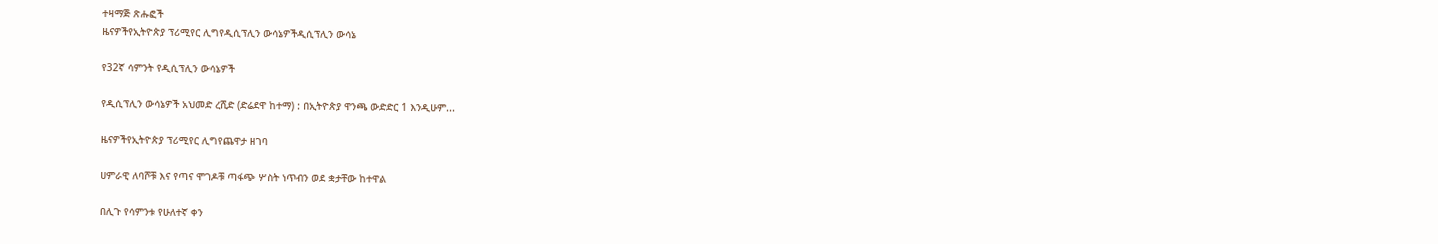ተዛማጅ ጽሑፎች
ዜናዎችየኢትዮጵያ ፕሪሚየር ሊግየዲሲፕሊን ውሳኔዎችዲሲፕሊን ውሳኔ

የ32ኛ ሳምንት የዲሲፕሊን ውሳኔዎች

የዲሲፕሊን ውሳኔዎች አህመድ ረሺድ (ድሬደዋ ከተማ) : በኢትዮጵያ ዋንጫ ውድድር 1 እንዲሁም...

ዜናዎችየኢትዮጵያ ፕሪሚየር ሊግየጨዋታ ዘገባ

ሀምራዊ ለባሾቹ እና የጣና ሞገዶቹ ጣፋጭ ሦስት ነጥብን ወደ ቋታቸው ከተዋል

በሊጉ የሳምንቱ የሁለተኛ ቀን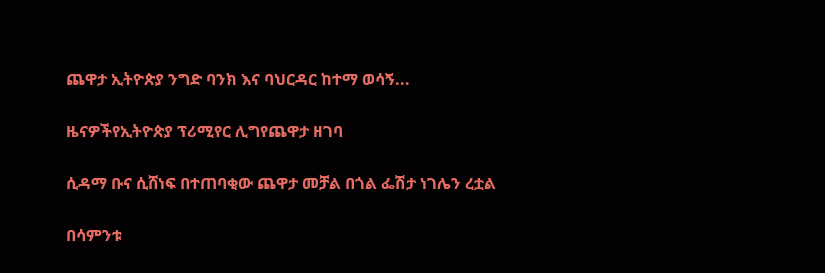ጨዋታ ኢትዮጵያ ንግድ ባንክ እና ባህርዳር ከተማ ወሳኝ...

ዜናዎችየኢትዮጵያ ፕሪሚየር ሊግየጨዋታ ዘገባ

ሲዳማ ቡና ሲሸነፍ በተጠባቂው ጨዋታ መቻል በጎል ፌሽታ ነገሌን ረቷል

በሳምንቱ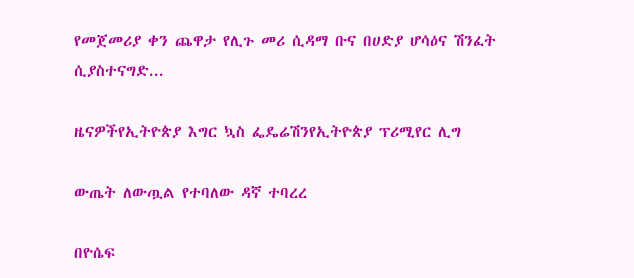የመጀመሪያ ቀን ጨዋታ የሊጉ መሪ ሲዳማ ቡና በሀድያ ሆሳዕና ሽንፈት ሲያስተናግድ...

ዜናዎችየኢትዮጵያ እግር ኳስ ፌዴሬሽንየኢትዮጵያ ፕሪሚየር ሊግ

ውጤት ለውጧል የተባለው ዳኛ ተባረረ

በዮሴፍ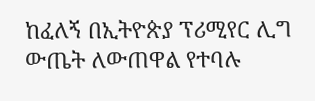ከፈለኝ በኢትዮጵያ ፕሪሚየር ሊግ ውጤት ለውጠዋል የተባሉ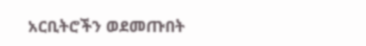አርቢትሮችን ወደመጡበት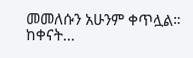መመለሱን አሁንም ቀጥሏል። ከቀናት...